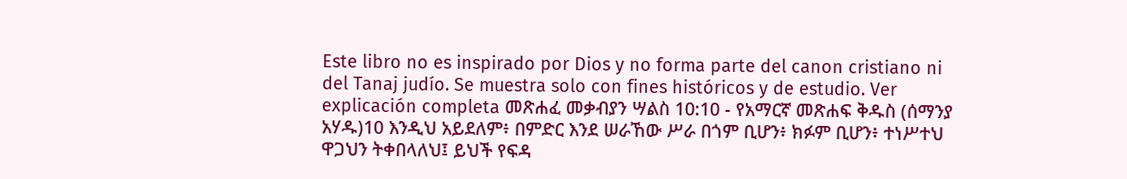Este libro no es inspirado por Dios y no forma parte del canon cristiano ni del Tanaj judío. Se muestra solo con fines históricos y de estudio. Ver explicación completa መጽሐፈ መቃብያን ሣልስ 10:10 - የአማርኛ መጽሐፍ ቅዱስ (ሰማንያ አሃዱ)10 እንዲህ አይደለም፥ በምድር እንደ ሠራኸው ሥራ በጎም ቢሆን፥ ክፉም ቢሆን፥ ተነሥተህ ዋጋህን ትቀበላለህ፤ ይህች የፍዳ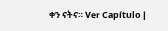ቀን ናትና። Ver Capítulo |